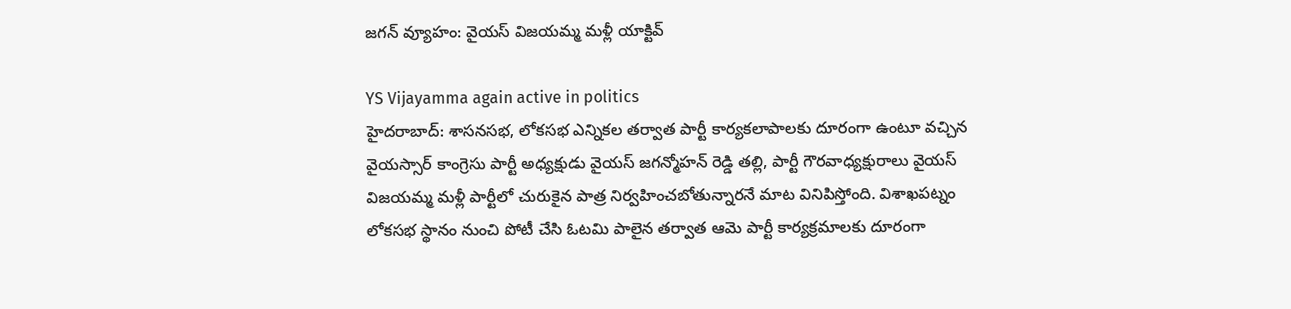జగన్ వ్యూహం: వైయస్ విజయమ్మ మళ్లీ యాక్టివ్

YS Vijayamma again active in politics
హైదరాబాద్: శాసనసభ, లోకసభ ఎన్నికల తర్వాత పార్టీ కార్యకలాపాలకు దూరంగా ఉంటూ వచ్చిన వైయస్సార్ కాంగ్రెసు పార్టీ అధ్యక్షుడు వైయస్ జగన్మోహన్ రెడ్డి తల్లి, పార్టీ గౌరవాధ్యక్షురాలు వైయస్ విజయమ్మ మళ్లీ పార్టీలో చురుకైన పాత్ర నిర్వహించబోతున్నారనే మాట వినిపిస్తోంది. విశాఖపట్నం లోకసభ స్థానం నుంచి పోటీ చేసి ఓటమి పాలైన తర్వాత ఆమె పార్టీ కార్యక్రమాలకు దూరంగా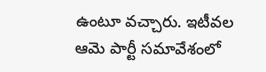ఉంటూ వచ్చారు. ఇటీవల ఆమె పార్టీ సమావేశంలో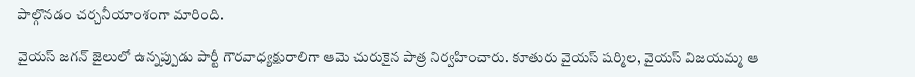పాల్గొనడం చర్చనీయాంశంగా మారింది.

వైయస్ జగన్ జైలులో ఉన్నప్పుడు పార్టీ గౌరవాధ్యక్షురాలిగా ఆమె చురుకైన పాత్ర నిర్వహించారు. కూతురు వైయస్ షర్మిల, వైయస్ విజయమ్మ ఆ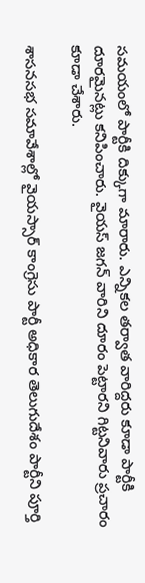సమయంలో పార్టీకి దిక్కుగా మారారు. ఎన్నికల తర్వాత వారిద్దరు కూడా పార్టీకి దూరమైనట్లు కనిపించారు. వైయస్ జగన్ వారిని దూరం పెట్టారని గిట్టనివారు ప్రచారం కూడా చేశారు.

శాసనసభ సమావేశాల్లో వైయస్సార్ కాంగ్రెసు పార్టీ అధికార తెలుగుదేశం పార్టీని పూర్తి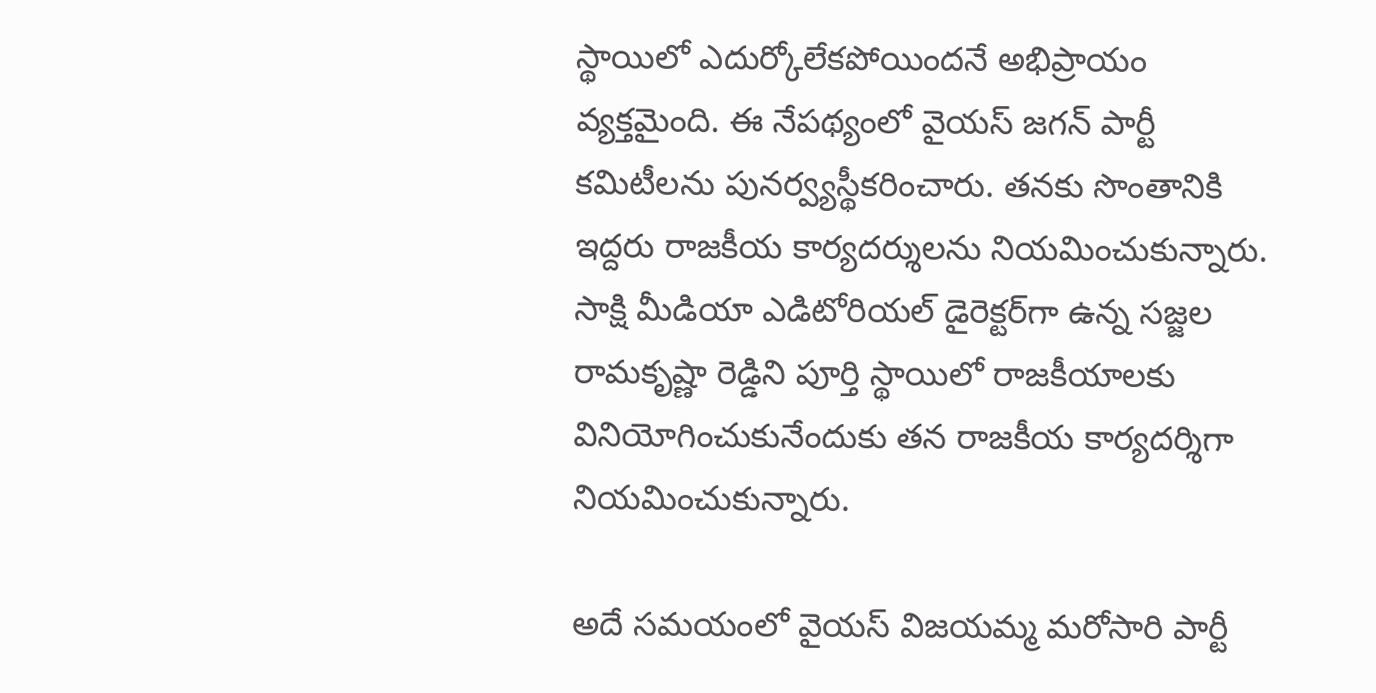స్థాయిలో ఎదుర్కోలేకపోయిందనే అభిప్రాయం వ్యక్తమైంది. ఈ నేపథ్యంలో వైయస్ జగన్ పార్టీ కమిటీలను పునర్వ్యస్థీకరించారు. తనకు సొంతానికి ఇద్దరు రాజకీయ కార్యదర్శులను నియమించుకున్నారు. సాక్షి మీడియా ఎడిటోరియల్ డైరెక్టర్‌గా ఉన్న సజ్జల రామకృష్ణా రెడ్డిని పూర్తి స్థాయిలో రాజకీయాలకు వినియోగించుకునేందుకు తన రాజకీయ కార్యదర్శిగా నియమించుకున్నారు.

అదే సమయంలో వైయస్ విజయమ్మ మరోసారి పార్టీ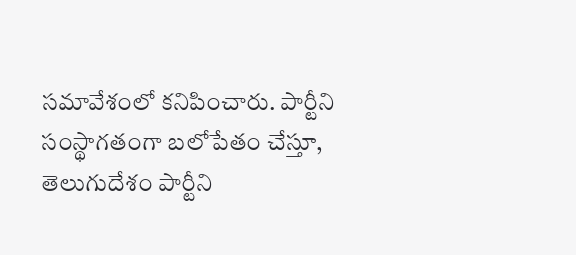సమావేశంలో కనిపించారు. పార్టీని సంస్థాగతంగా బలోపేతం చేస్తూ, తెలుగుదేశం పార్టీని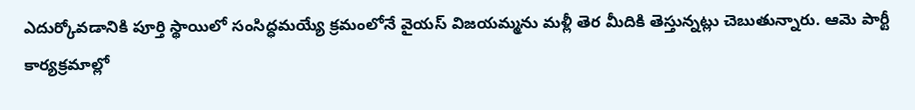ఎదుర్కోవడానికి పూర్తి స్థాయిలో సంసిద్ధమయ్యే క్రమంలోనే వైయస్ విజయమ్మను మళ్లీ తెర మీదికి తెస్తున్నట్లు చెబుతున్నారు. ఆమె పార్టీ కార్యక్రమాల్లో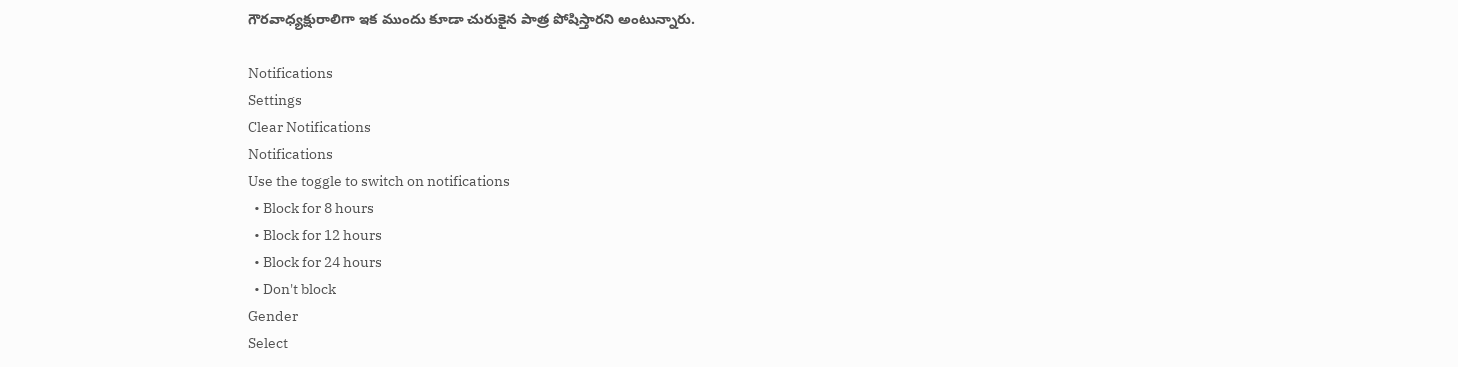గౌరవాధ్యక్షురాలిగా ఇక ముందు కూడా చురుకైన పాత్ర పోషిస్తారని అంటున్నారు.

Notifications
Settings
Clear Notifications
Notifications
Use the toggle to switch on notifications
  • Block for 8 hours
  • Block for 12 hours
  • Block for 24 hours
  • Don't block
Gender
Select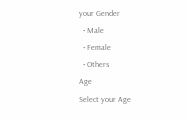your Gender
  • Male
  • Female
  • Others
Age
Select your Age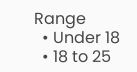Range
  • Under 18
  • 18 to 25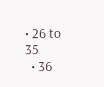• 26 to 35
  • 36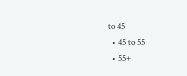to 45
  • 45 to 55
  • 55+